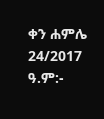ቀን ሐምሌ 24/2017 ዓ.ም:-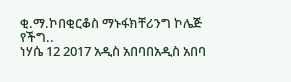ቂ.ማ.ኮበቂርቆስ ማኑፋክቸሪንግ ኮሌጅ የችግ..
ነሃሴ 12 2017 አዲስ አበባበአዲስ አበባ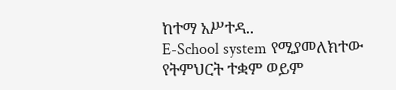ከተማ አሥተዳ..
E-School system የሚያመለክተው የትምህርት ተቋም ወይም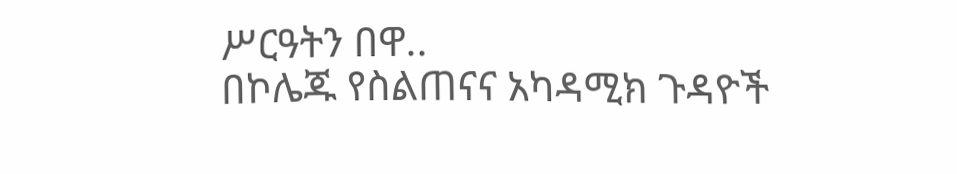ሥርዓትን በዋ..
በኮሌጁ የስልጠናና አካዳሚክ ጉዳዮች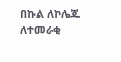በኩል ለኮሌጁ ለተመራቂ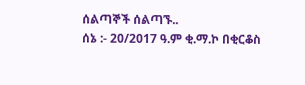ሰልጣኞች ሰልጣኙ..
ሰኔ :- 20/2017 ዓ.ም ቂ.ማ.ኮ በቂርቆስ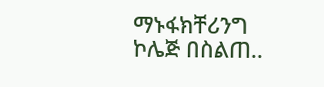ማኑፋክቸሪንግ ኮሌጅ በስልጠ..